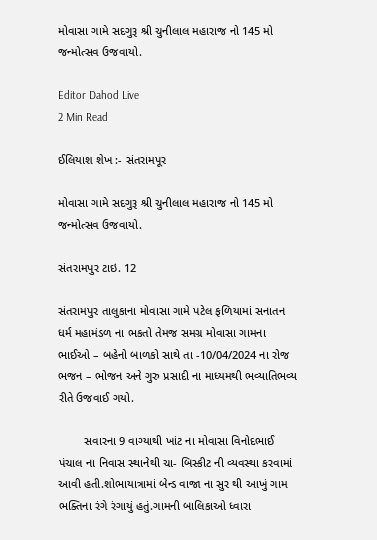મોવાસા ગામે સદગુરૂ શ્રી ચુનીલાલ મહારાજ નો 145 મો જન્મોત્સવ ઉજવાયો.

Editor Dahod Live
2 Min Read

ઈલિયાશ શેખ :- સંતરામપૂર

મોવાસા ગામે સદગુરૂ શ્રી ચુનીલાલ મહારાજ નો 145 મો જન્મોત્સવ ઉજવાયો.

સંતરામપુર ટાઇ. 12

સંતરામપુર તાલુકાના મોવાસા ગામે પટેલ ફળિયામાં સનાતન ધર્મ મહામંડળ ના ભકતો તેમજ સમગ્ર મોવાસા ગામના ભાઈઓ – બહેનો બાળકો સાથે તા -10/04/2024 ના રોજ ભજન – ભોજન અને ગુરુ પ્રસાદી ના માધ્યમથી ભવ્યાતિભવ્ય રીતે ઉજવાઈ ગયો.

        સવારના 9 વાગ્યાથી ખાંટ ના મોવાસા વિનોદભાઈ પંચાલ ના નિવાસ સ્થાનેથી ચા- બિસ્કીટ ની વ્યવસ્થા કરવામાં આવી હતી.શોભાયાત્રામાં બેન્ડ વાજા ના સુર થી આખું ગામ ભક્તિના રંગે રંગાયું હતું.ગામની બાલિકાઓ ધ્વારા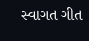સ્વાગત ગીત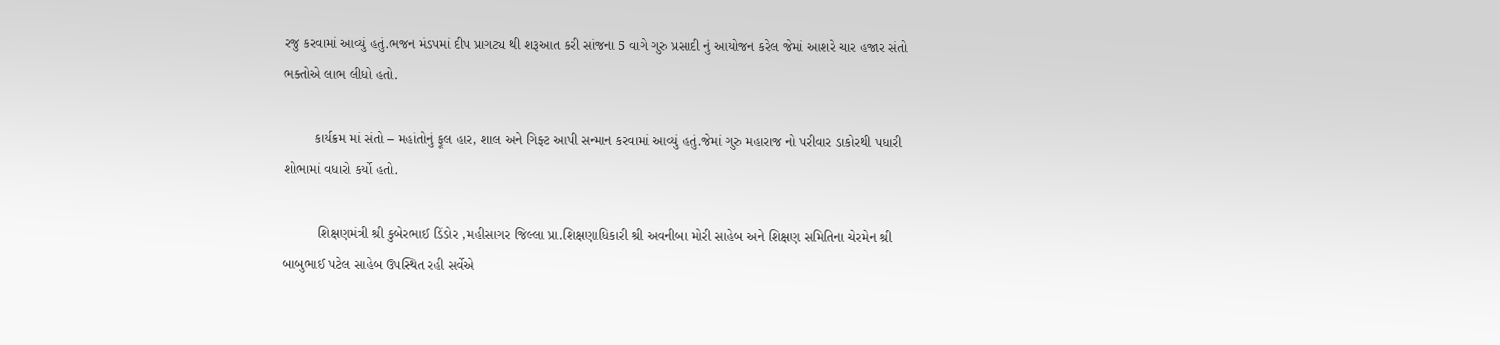રજુ કરવામાં આવ્યું હતું.ભજન મંડપમાં દીપ પ્રાગટ્ય થી શરૂઆત કરી સાંજના 5 વાગે ગુરુ પ્રસાદી નું આયોજન કરેલ જેમાં આશરે ચાર હજાર સંતો ભક્તોએ લાભ લીધો હતો.

        કાર્યક્રમ માં સંતો – મહાંતોનું ફૂલ હાર, શાલ અને ગિફ્ટ આપી સન્માન કરવામાં આવ્યું હતું.જેમાં ગુરુ મહારાજ નો પરીવાર ડાકોરથી પધારી શોભામાં વધારો કર્યો હતો.

         શિક્ષણમંત્રી શ્રી કુબેરભાઈ ડિંડોર ,મહીસાગર જિલ્લા પ્રા.શિક્ષણાધિકારી શ્રી અવનીબા મોરી સાહેબ અને શિક્ષણ સમિતિના ચેરમેન શ્રી બાબુભાઈ પટેલ સાહેબ ઉપસ્થિત રહી સર્વેએ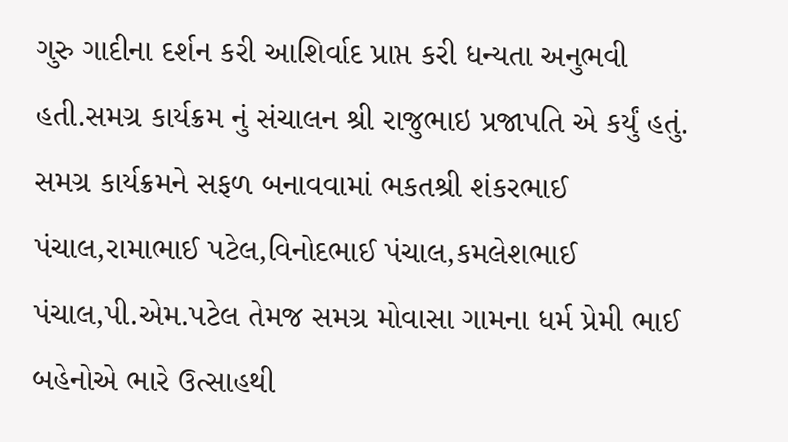ગુરુ ગાદીના દર્શન કરી આશિર્વાદ પ્રાપ્ત કરી ધન્યતા અનુભવી હતી.સમગ્ર કાર્યક્રમ નું સંચાલન શ્રી રાજુભાઇ પ્રજાપતિ એ કર્યું હતું. સમગ્ર કાર્યક્રમને સફળ બનાવવામાં ભકતશ્રી શંકરભાઈ પંચાલ,રામાભાઈ પટેલ,વિનોદભાઈ પંચાલ,કમલેશભાઈ પંચાલ,પી.એમ.પટેલ તેમજ સમગ્ર મોવાસા ગામના ધર્મ પ્રેમી ભાઈ બહેનોએ ભારે ઉત્સાહથી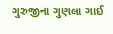ગુરુજીના ગુણલા ગાઈ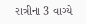રાત્રીના 3 વાગ્યે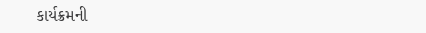કાર્યક્રમની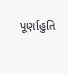પૂર્ણાહુતિ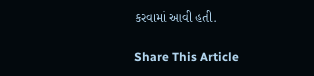કરવામાં આવી હતી.

Share This Article